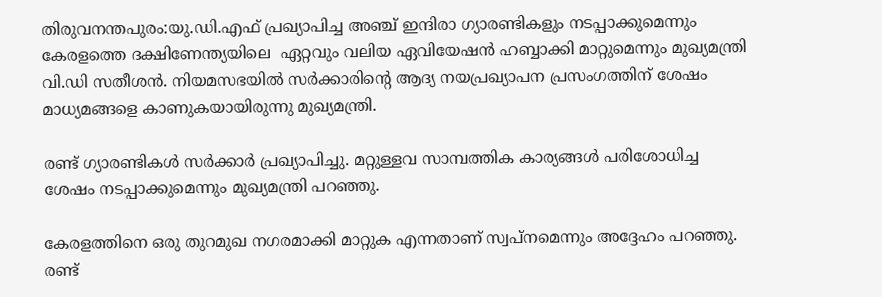തിരുവനന്തപുരം:യു.ഡി.എഫ് പ്രഖ്യാപിച്ച അഞ്ച് ഇന്ദിരാ ഗ്യാരണ്ടികളും നടപ്പാക്കുമെന്നും കേരളത്തെ ദക്ഷിണേന്ത്യയിലെ  ഏറ്റവും വലിയ ഏവിയേഷന്‍ ഹബ്ബാക്കി മാറ്റുമെന്നും മുഖ്യമന്ത്രി വി.ഡി സതീശന്‍. നിയമസഭയില്‍ സര്‍ക്കാരിന്റെ ആദ്യ നയപ്രഖ്യാപന പ്രസംഗത്തിന് ശേഷം മാധ്യമങ്ങളെ കാണുകയായിരുന്നു മുഖ്യമന്ത്രി.

രണ്ട് ഗ്യാരണ്ടികള്‍ സര്‍ക്കാര്‍ പ്രഖ്യാപിച്ചു. മറ്റുള്ളവ സാമ്പത്തിക കാര്യങ്ങള്‍ പരിശോധിച്ച  ശേഷം നടപ്പാക്കുമെന്നും മുഖ്യമന്ത്രി പറഞ്ഞു.

കേരളത്തിനെ ഒരു തുറമുഖ നഗരമാക്കി മാറ്റുക എന്നതാണ് സ്വപ്‌നമെന്നും അദ്ദേഹം പറഞ്ഞു. രണ്ട്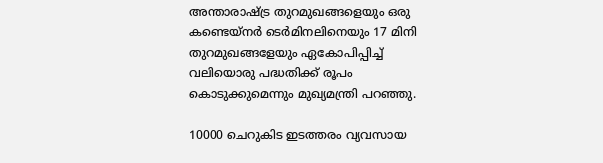അന്താരാഷ്ട്ര തുറമുഖങ്ങളെയും ഒരു കണ്ടെയ്‌നര്‍ ടെര്‍മിനലിനെയും 17 മിനി തുറമുഖങ്ങളേയും ഏകോപിപ്പിച്ച് വലിയൊരു പദ്ധതിക്ക് രൂപം കൊടുക്കുമെന്നും മുഖ്യമന്ത്രി പറഞ്ഞു.

10000 ചെറുകിട ഇടത്തരം വ്യവസായ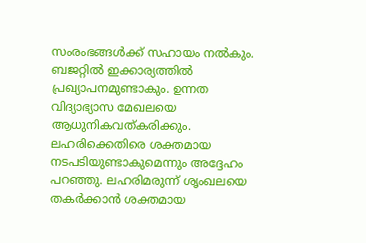സംരംഭങ്ങള്‍ക്ക് സഹായം നല്‍കും. ബജറ്റില്‍ ഇക്കാര്യത്തില്‍ പ്രഖ്യാപനമുണ്ടാകും. ഉന്നത വിദ്യാഭ്യാസ മേഖലയെ ആധുനികവത്കരിക്കും. ലഹരിക്കെതിരെ ശക്തമായ നടപടിയുണ്ടാകുമെന്നും അദ്ദേഹം പറഞ്ഞു. ലഹരിമരുന്ന് ശൃംഖലയെ തകര്‍ക്കാന്‍ ശക്തമായ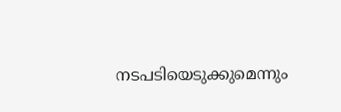നടപടിയെടുക്കുമെന്നും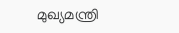മുഖ്യമന്ത്രി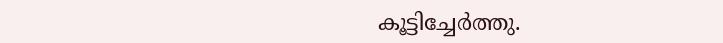കൂട്ടിച്ചേര്‍ത്തു.